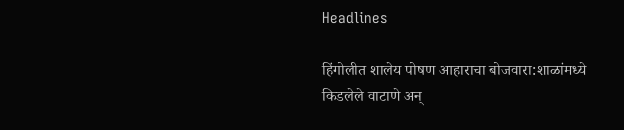Headlines

हिंगोलीत शालेय पोषण आहाराचा बोजवारा:शाळांमध्ये किडलेले वाटाणे अन्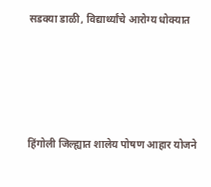सडक्या डाळी, विद्यार्थ्यांचे आरोग्य धोक्यात




हिंगोली जिल्ह्यात शालेय पोषण आहार योजने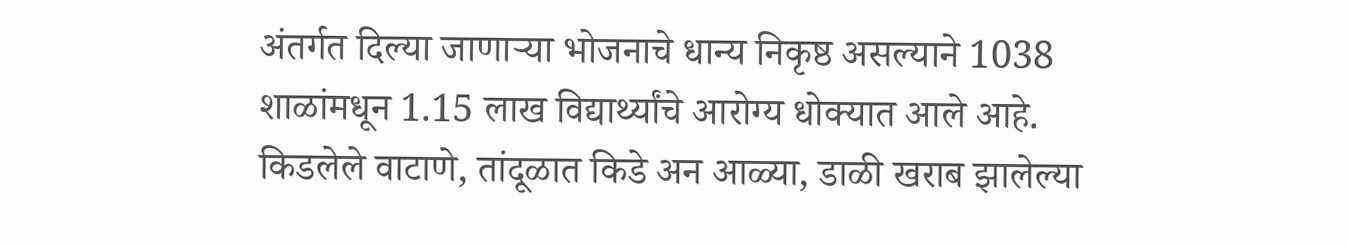अंतर्गत दिल्या जाणाऱ्या भोजनाचे धान्य निकृष्ठ असल्याने 1038 शाळांमधून 1.15 लाख विद्यार्थ्यांचे आरोग्य धोक्यात आले आहे. किडलेले वाटाणे, तांदूळात किडे अन आळ्या, डाळी खराब झालेल्या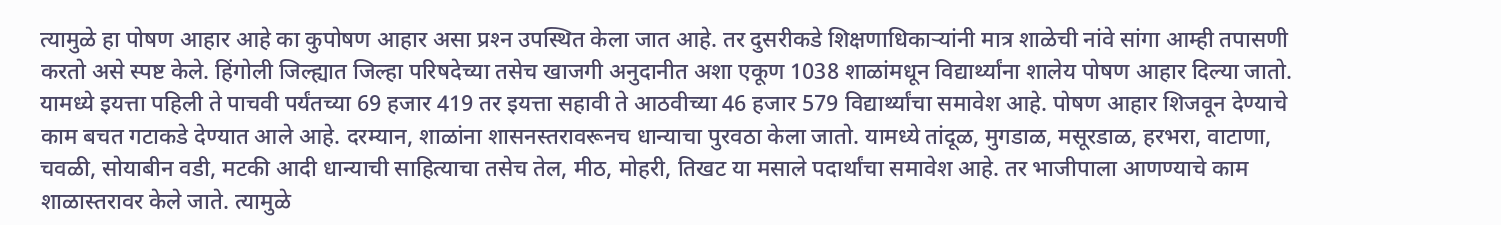त्यामुळे हा पोषण आहार आहे का कुपोषण आहार असा प्रश्‍न उपस्थित केला जात आहे. तर दुसरीकडे शिक्षणाधिकाऱ्यांनी मात्र शाळेची नांवे सांगा आम्ही तपासणी करतो असे स्पष्ट केले. हिंगोली जिल्ह्यात जिल्हा परिषदेच्या तसेच खाजगी अनुदानीत अशा एकूण 1038 शाळांमधून विद्यार्थ्यांना शालेय पोषण आहार दिल्या जातो. यामध्ये इयत्ता पहिली ते पाचवी पर्यंतच्या 69 हजार 419 तर इयत्ता सहावी ते आठवीच्या 46 हजार 579 विद्यार्थ्यांचा समावेश आहे. पोषण आहार शिजवून देण्याचे काम बचत गटाकडे देण्यात आले आहे. दरम्यान, शाळांना शासनस्तरावरूनच धान्याचा पुरवठा केला जातो. यामध्ये तांदूळ, मुगडाळ, मसूरडाळ, हरभरा, वाटाणा, चवळी, सोयाबीन वडी, मटकी आदी धान्याची साहित्याचा तसेच तेल, मीठ, मोहरी, तिखट या मसाले पदार्थांचा समावेश आहे. तर भाजीपाला आणण्याचे काम शाळास्तरावर केले जाते. त्यामुळे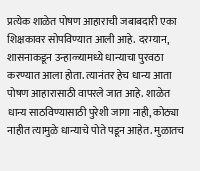प्रत्येक शाळेत पोषण आहाराची जबाबदारी एका शिक्षकावर सोपविण्यात आली आहे. दरम्यान, शासनाकडून उन्हाळ्यामध्ये धान्याचा पुरवठा करण्यात आला होता. त्यानंतर हेच धान्य आता पोषण आहारासाठी वापरले जात आहे. शाळेत धान्य साठविण्यासाठी पुरेशी जागा नाही, कोठ्या नाहीत त्यामुळे धान्याचे पोते पडून आहेत. मुळातच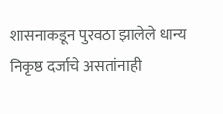शासनाकडून पुरवठा झालेले धान्य निकृष्ठ दर्जाचे असतांनाही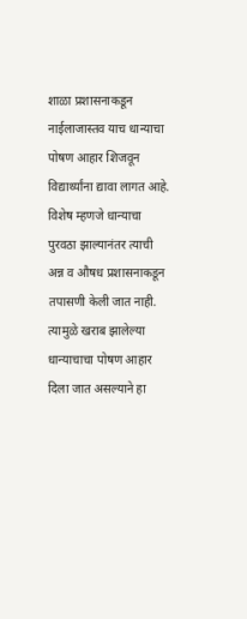शाळा प्रशासनाकडून नाईलाजास्तव याच धान्याचा पोषण आहार शिजवून विद्यार्थ्यांना द्यावा लागत आहे. विशेष म्हणजे धान्याचा पुरवठा झाल्यानंतर त्याची अन्न व औषध प्रशासनाकडून तपासणी केली जात नाही. त्यामुळे खराब झालेल्या धान्याचाचा पोषण आहार दिला जात असल्याने हा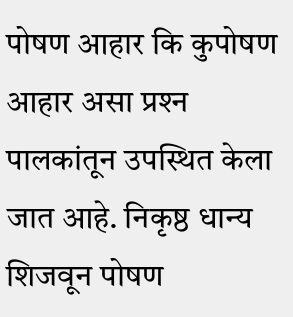पोषण आहार कि कुपोषण आहार असा प्रश्‍न पालकांतून उपस्थित केला जात आहे. निकृष्ठ धान्य शिजवून पोषण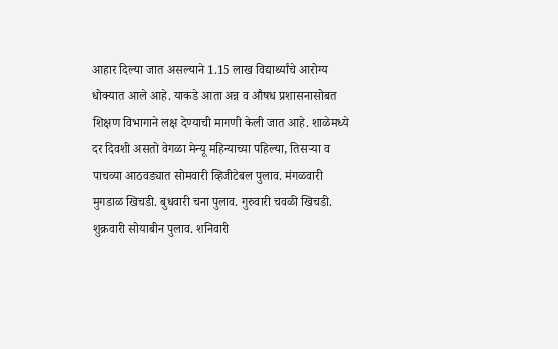आहार दिल्या जात असल्याने 1.15 लाख विद्यार्थ्यांचे आरोग्य धोक्यात आले आहे. याकडे आता अन्न व औषध प्रशासनासोबत शिक्षण विभागाने लक्ष देण्याची मागणी केली जात आहे. शाळेमध्ये दर दिवशी असतो वेगळा मेन्यू महिन्याच्या पहिल्या, तिसऱ्या व पाचव्या आठवड्यात सोमवारी व्हिजीटेबल पुलाव. मंगळवारी मुगडाळ खिचडी. बुधवारी चना पुलाव. गुरुवारी चवळी खिचडी. शुक्रवारी सोयाबीन पुलाव. शनिवारी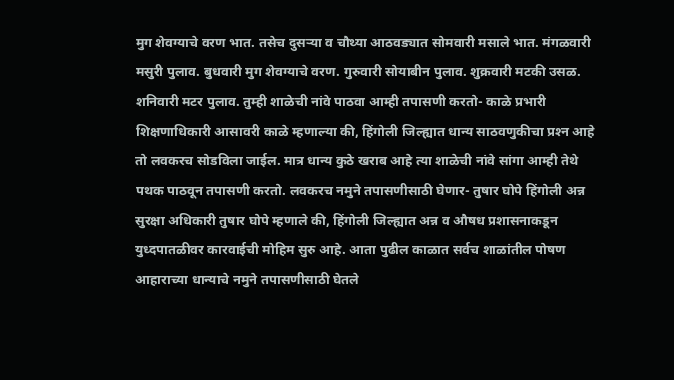मुग शेवग्याचे वरण भात. तसेच दुसऱ्या व चौथ्या आठवड्यात सोमवारी मसाले भात. मंगळवारी मसुरी पुलाव. बुधवारी मुग शेवग्याचे वरण. गुरुवारी सोयाबीन पुलाव. शुक्रवारी मटकी उसळ. शनिवारी मटर पुलाव. तुम्ही शाळेची नांवे पाठवा आम्ही तपासणी करतो- काळे प्रभारी शिक्षणाधिकारी आसावरी काळे म्हणाल्या की, हिंगोली जिल्ह्यात धान्य साठवणुकीचा प्रश्‍न आहे तो लवकरच सोडविला जाईल. मात्र धान्य कुठे खराब आहे त्या शाळेची नांवे सांगा आम्ही तेथे पथक पाठवून तपासणी करतो. लवकरच नमुने तपासणीसाठी घेणार- तुषार घोपे हिंगोली अन्न सुरक्षा अधिकारी तुषार घोपे म्हणाले की, हिंगोली जिल्ह्यात अन्न व औषध प्रशासनाकडून युध्दपातळीवर कारवाईची मोहिम सुरु आहे. आता पुढील काळात सर्वच शाळांतील पोषण आहाराच्या धान्याचे नमुने तपासणीसाठी घेतले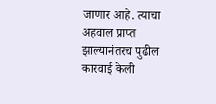जाणार आहे. त्याचा अहवाल प्राप्त झाल्यानंतरच पुढील कारवाई केली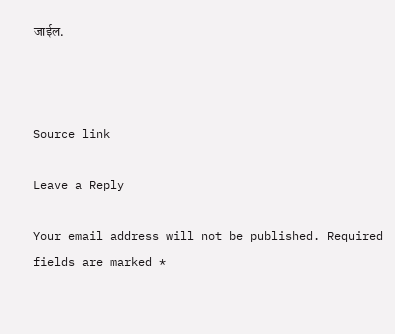जाईल.



Source link

Leave a Reply

Your email address will not be published. Required fields are marked *